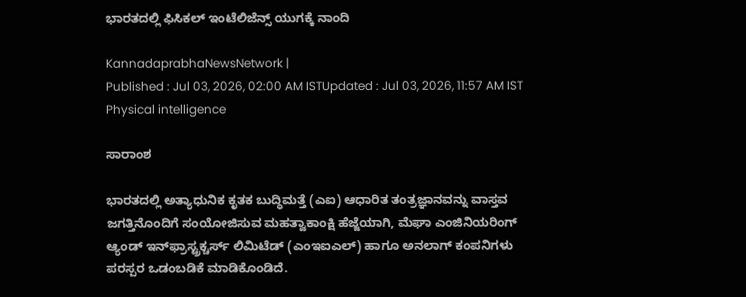ಭಾರತದಲ್ಲಿ ಫಿಸಿಕಲ್ ಇಂಟೆಲಿಜೆನ್ಸ್‌ ಯುಗಕ್ಕೆ ನಾಂದಿ

KannadaprabhaNewsNetwork |
Published : Jul 03, 2026, 02:00 AM ISTUpdated : Jul 03, 2026, 11:57 AM IST
Physical intelligence

ಸಾರಾಂಶ

ಭಾರತದಲ್ಲಿ ಅತ್ಯಾಧುನಿಕ ಕೃತಕ ಬುದ್ಧಿಮತ್ತೆ (ಎಐ) ಆಧಾರಿತ ತಂತ್ರಜ್ಞಾನವನ್ನು ವಾಸ್ತವ ಜಗತ್ತಿನೊಂದಿಗೆ ಸಂಯೋಜಿಸುವ ಮಹತ್ವಾಕಾಂಕ್ಷಿ ಹೆಜ್ಜೆಯಾಗಿ, ಮೆಘಾ ಎಂಜಿನಿಯರಿಂಗ್ ಆ್ಯಂಡ್ ಇನ್‌ಫ್ರಾಸ್ಟ್ರಕ್ಚರ್ಸ್ ಲಿಮಿಟೆಡ್ (ಎಂಇಐಎಲ್‌) ಹಾಗೂ ಅನಲಾಗ್ ಕಂಪನಿಗಳು ಪರಸ್ಪರ ಒಡಂಬಡಿಕೆ ಮಾಡಿಕೊಂಡಿದೆ.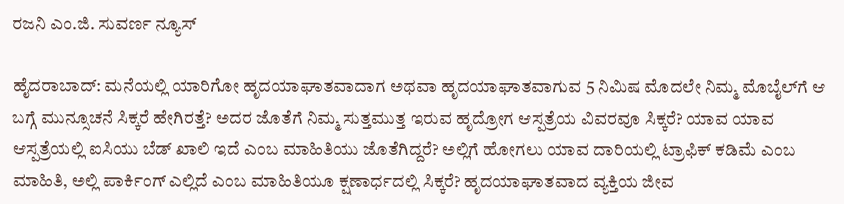ರಜನಿ ಎಂ.ಜಿ. ಸುವರ್ಣ ನ್ಯೂಸ್

ಹೈದರಾಬಾದ್: ಮನೆಯಲ್ಲಿ ಯಾರಿಗೋ ಹೃದಯಾಘಾತವಾದಾಗ ಅಥವಾ ಹೃದಯಾಘಾತವಾಗುವ 5 ನಿಮಿಷ ಮೊದಲೇ ನಿಮ್ಮ ಮೊಬೈಲ್‌ಗೆ ಆ ಬಗ್ಗೆ ಮುನ್ಸೂಚನೆ ಸಿಕ್ಕರೆ ಹೇಗಿರತ್ತೆ? ಅದರ ಜೊತೆಗೆ ನಿಮ್ಮ ಸುತ್ತಮುತ್ತ ಇರುವ ಹೃದ್ರೋಗ ಆಸ್ಪತ್ರೆಯ ವಿವರವೂ ಸಿಕ್ಕರೆ? ಯಾವ ಯಾವ ಆಸ್ಪತ್ರೆಯಲ್ಲಿ ಐಸಿಯು ಬೆಡ್ ಖಾಲಿ ಇದೆ ಎಂಬ ಮಾಹಿತಿಯು ಜೊತೆಗಿದ್ದರೆ? ಅಲ್ಲಿಗೆ ಹೋಗಲು ಯಾವ ದಾರಿಯಲ್ಲಿ ಟ್ರಾಫಿಕ್ ಕಡಿಮೆ ಎಂಬ ಮಾಹಿತಿ, ಅಲ್ಲಿ ಪಾರ್ಕಿಂಗ್ ಎಲ್ಲಿದೆ ಎಂಬ ಮಾಹಿತಿಯೂ ಕ್ಷಣಾರ್ಧದಲ್ಲಿ ಸಿಕ್ಕರೆ? ಹೃದಯಾಘಾತವಾದ ವ್ಯಕ್ತಿಯ ಜೀವ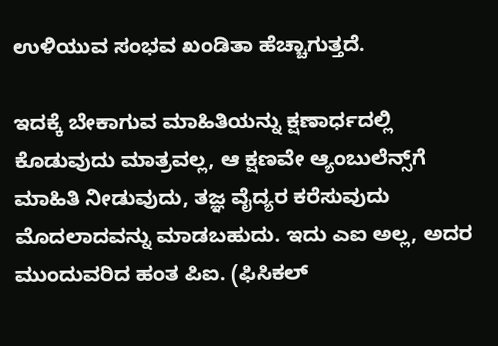ಉಳಿಯುವ ಸಂಭವ ಖಂಡಿತಾ ಹೆಚ್ಚಾಗುತ್ತದೆ.

ಇದಕ್ಕೆ ಬೇಕಾಗುವ ಮಾಹಿತಿಯನ್ನು ಕ್ಷಣಾರ್ಧದಲ್ಲಿ ಕೊಡುವುದು ಮಾತ್ರವಲ್ಲ, ಆ ಕ್ಷಣವೇ ಆ್ಯಂಬುಲೆನ್ಸ್‌ಗೆ ಮಾಹಿತಿ ನೀಡುವುದು, ತಜ್ಞ ವೈದ್ಯರ ಕರೆಸುವುದು ಮೊದಲಾದವನ್ನು ಮಾಡಬಹುದು. ಇದು ಎಐ ಅಲ್ಲ, ಅದರ ಮುಂದುವರಿದ ಹಂತ ಪಿಐ. (ಫಿಸಿಕಲ್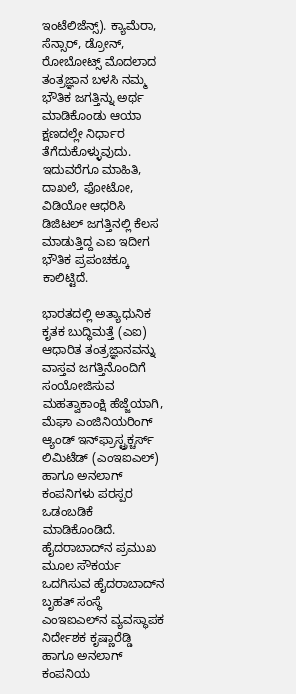ಇಂಟೆಲಿಜೆನ್ಸ್). ಕ್ಯಾಮೆರಾ, ಸೆನ್ಸಾರ್, ಡ್ರೋನ್, ರೋಬೋಟ್ಸ್ ಮೊದಲಾದ ತಂತ್ರಜ್ಞಾನ ಬಳಸಿ ನಮ್ಮ ಭೌತಿಕ ಜಗತ್ತಿನ್ನು ಅರ್ಥ ಮಾಡಿಕೊಂಡು ಆಯಾ ಕ್ಷಣದಲ್ಲೇ ನಿರ್ಧಾರ ತೆಗೆದುಕೊಳ್ಳುವುದು. ಇದುವರೆಗೂ ಮಾಹಿತಿ, ದಾಖಲೆ, ಫೋಟೋ, ವಿಡಿಯೋ ಆಧರಿಸಿ ಡಿಜಿಟಲ್ ಜಗತ್ತಿನಲ್ಲಿ ಕೆಲಸ ಮಾಡುತ್ತಿದ್ದ ಎಐ ಇದೀಗ ಭೌತಿಕ ಪ್ರಪಂಚಕ್ಕೂ ಕಾಲಿಟ್ಟಿದೆ.

ಭಾರತದಲ್ಲಿ ಅತ್ಯಾಧುನಿಕ ಕೃತಕ ಬುದ್ಧಿಮತ್ತೆ (ಎಐ) ಆಧಾರಿತ ತಂತ್ರಜ್ಞಾನವನ್ನು ವಾಸ್ತವ ಜಗತ್ತಿನೊಂದಿಗೆ ಸಂಯೋಜಿಸುವ ಮಹತ್ವಾಕಾಂಕ್ಷಿ ಹೆಜ್ಜೆಯಾಗಿ, ಮೆಘಾ ಎಂಜಿನಿಯರಿಂಗ್ ಆ್ಯಂಡ್ ಇನ್‌ಫ್ರಾಸ್ಟ್ರಕ್ಚರ್ಸ್ ಲಿಮಿಟೆಡ್ (ಎಂಇಐಎಲ್‌) ಹಾಗೂ ಅನಲಾಗ್ ಕಂಪನಿಗಳು ಪರಸ್ಪರ ಒಡಂಬಡಿಕೆ ಮಾಡಿಕೊಂಡಿದೆ. ಹೈದರಾಬಾದ್‌ನ ಪ್ರಮುಖ ಮೂಲ ಸೌಕರ್ಯ ಒದಗಿಸುವ ಹೈದರಾಬಾದ್‌ನ ಬೃಹತ್ ಸಂಸ್ಥೆ ಎಂಇಐಎಲ್‌ನ ವ್ಯವಸ್ಥಾಪಕ ನಿರ್ದೇಶಕ ಕೃಷ್ಣಾರೆಡ್ಡಿ ಹಾಗೂ ಅನಲಾಗ್ ಕಂಪನಿಯ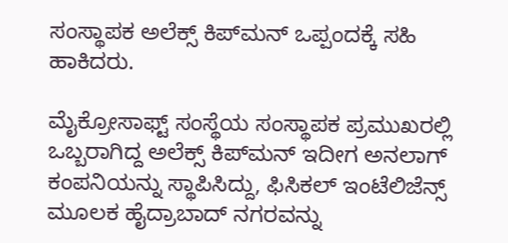ಸಂಸ್ಥಾಪಕ ಅಲೆಕ್ಸ್ ಕಿಪ್‌ಮನ್ ಒಪ್ಪಂದಕ್ಕೆ ಸಹಿ ಹಾಕಿದರು.

ಮೈಕ್ರೋಸಾಫ್ಟ್ ಸಂಸ್ಥೆಯ ಸಂಸ್ಥಾಪಕ ಪ್ರಮುಖರಲ್ಲಿ ಒಬ್ಬರಾಗಿದ್ದ ಅಲೆಕ್ಸ್ ಕಿಪ್‌ಮನ್ ಇದೀಗ ಅನಲಾಗ್ ಕಂಪನಿಯನ್ನು ಸ್ಥಾಪಿಸಿದ್ದು, ಫಿಸಿಕಲ್ ಇಂಟೆಲಿಜೆನ್ಸ್ ಮೂಲಕ ಹೈದ್ರಾಬಾದ್‌ ನಗರವನ್ನು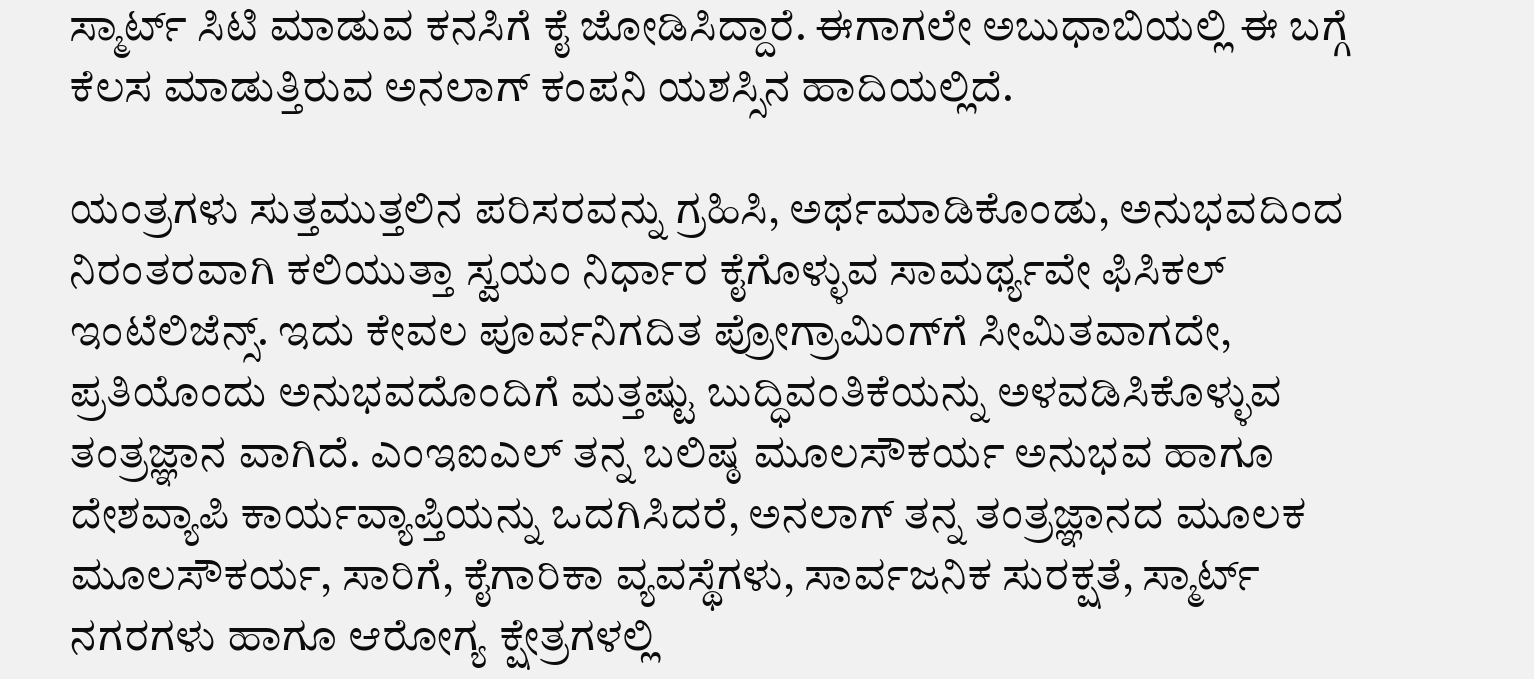ಸ್ಮಾರ್ಟ್ ಸಿಟಿ ಮಾಡುವ ಕನಸಿಗೆ ಕೈ ಜೋಡಿಸಿದ್ದಾರೆ. ಈಗಾಗಲೇ ಅಬುಧಾಬಿಯಲ್ಲಿ ಈ ಬಗ್ಗೆ ಕೆಲಸ ಮಾಡುತ್ತಿರುವ ಅನಲಾಗ್ ಕಂಪನಿ ಯಶಸ್ಸಿನ ಹಾದಿಯಲ್ಲಿದೆ.

ಯಂತ್ರಗಳು ಸುತ್ತಮುತ್ತಲಿನ ಪರಿಸರವನ್ನು ಗ್ರಹಿಸಿ, ಅರ್ಥಮಾಡಿಕೊಂಡು, ಅನುಭವದಿಂದ ನಿರಂತರವಾಗಿ ಕಲಿಯುತ್ತಾ ಸ್ವಯಂ ನಿರ್ಧಾರ ಕೈಗೊಳ್ಳುವ ಸಾಮರ್ಥ್ಯವೇ ಫಿಸಿಕಲ್ ಇಂಟೆಲಿಜೆನ್ಸ್. ಇದು ಕೇವಲ ಪೂರ್ವನಿಗದಿತ ಪ್ರೋಗ್ರಾಮಿಂಗ್‌ಗೆ ಸೀಮಿತವಾಗದೇ, ಪ್ರತಿಯೊಂದು ಅನುಭವದೊಂದಿಗೆ ಮತ್ತಷ್ಟು ಬುದ್ಧಿವಂತಿಕೆಯನ್ನು ಅಳವಡಿಸಿಕೊಳ್ಳುವ ತಂತ್ರಜ್ಞಾನ ವಾಗಿದೆ. ಎಂಇಐಎಲ್ ತನ್ನ ಬಲಿಷ್ಠ ಮೂಲಸೌಕರ್ಯ ಅನುಭವ ಹಾಗೂ ದೇಶವ್ಯಾಪಿ ಕಾರ್ಯವ್ಯಾಪ್ತಿಯನ್ನು ಒದಗಿಸಿದರೆ, ಅನಲಾಗ್ ತನ್ನ ತಂತ್ರಜ್ಞಾನದ ಮೂಲಕ ಮೂಲಸೌಕರ್ಯ, ಸಾರಿಗೆ, ಕೈಗಾರಿಕಾ ವ್ಯವಸ್ಥೆಗಳು, ಸಾರ್ವಜನಿಕ ಸುರಕ್ಷತೆ, ಸ್ಮಾರ್ಟ್ ನಗರಗಳು ಹಾಗೂ ಆರೋಗ್ಯ ಕ್ಷೇತ್ರಗಳಲ್ಲಿ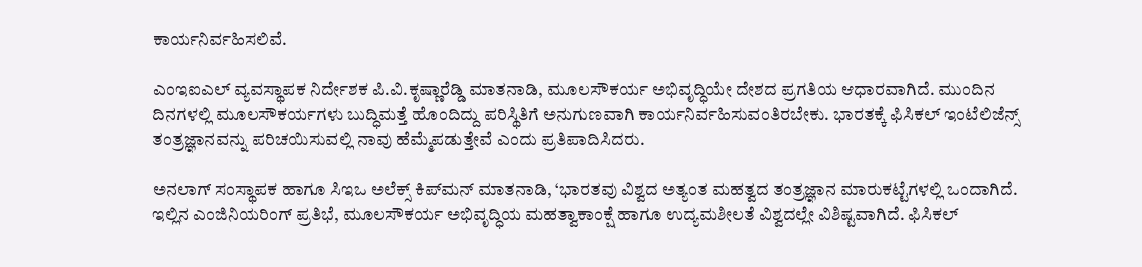ಕಾರ್ಯನಿರ್ವಹಿಸಲಿವೆ.

ಎಂಇಐಎಲ್ ವ್ಯವಸ್ಥಾಪಕ ನಿರ್ದೇಶಕ ಪಿ.ವಿ.ಕೃಷ್ಣಾರೆಡ್ಡಿ ಮಾತನಾಡಿ, ಮೂಲಸೌಕರ್ಯ ಅಭಿವೃದ್ಧಿಯೇ ದೇಶದ ಪ್ರಗತಿಯ ಆಧಾರವಾಗಿದೆ. ಮುಂದಿನ ದಿನಗಳಲ್ಲಿ ಮೂಲಸೌಕರ್ಯಗಳು ಬುದ್ಧಿಮತ್ತೆ ಹೊಂದಿದ್ದು ಪರಿಸ್ಥಿತಿಗೆ ಅನುಗುಣವಾಗಿ ಕಾರ್ಯನಿರ್ವಹಿಸುವಂತಿರಬೇಕು. ಭಾರತಕ್ಕೆ ಫಿಸಿಕಲ್ ಇಂಟೆಲಿಜೆನ್ಸ್ ತಂತ್ರಜ್ಞಾನವನ್ನು ಪರಿಚಯಿಸುವಲ್ಲಿ ನಾವು ಹೆಮ್ಮೆಪಡುತ್ತೇವೆ ಎಂದು ಪ್ರತಿಪಾದಿಸಿದರು.

ಅನಲಾಗ್ ಸಂಸ್ಥಾಪಕ ಹಾಗೂ ಸಿಇಒ ಅಲೆಕ್ಸ್ ಕಿಪ್‌ಮನ್ ಮಾತನಾಡಿ, ‘ಭಾರತವು ವಿಶ್ವದ ಅತ್ಯಂತ ಮಹತ್ವದ ತಂತ್ರಜ್ಞಾನ ಮಾರುಕಟ್ಟೆಗಳಲ್ಲಿ ಒಂದಾಗಿದೆ. ಇಲ್ಲಿನ ಎಂಜಿನಿಯರಿಂಗ್ ಪ್ರತಿಭೆ, ಮೂಲಸೌಕರ್ಯ ಅಭಿವೃದ್ಧಿಯ ಮಹತ್ವಾಕಾಂಕ್ಷೆ ಹಾಗೂ ಉದ್ಯಮಶೀಲತೆ ವಿಶ್ವದಲ್ಲೇ ವಿಶಿಷ್ಟವಾಗಿದೆ. ಫಿಸಿಕಲ್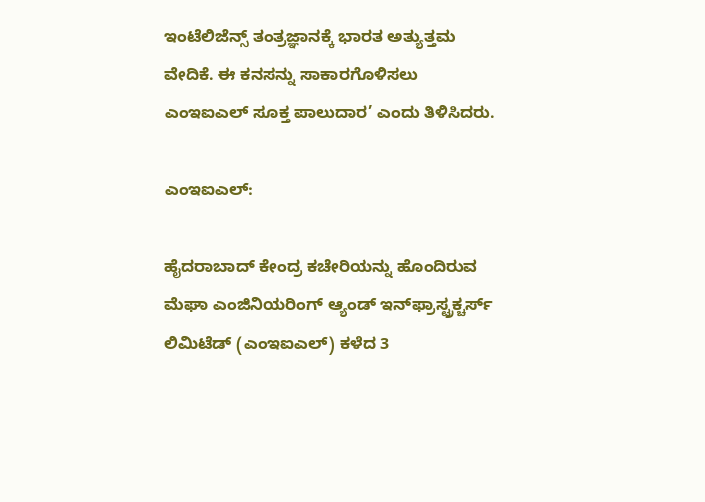ಇಂಟೆಲಿಜೆನ್ಸ್ ತಂತ್ರಜ್ಞಾನಕ್ಕೆ ಭಾರತ ಅತ್ಯುತ್ತಮ ವೇದಿಕೆ. ಈ ಕನಸನ್ನು ಸಾಕಾರಗೊಳಿಸಲು ಎಂಇಐಎಲ್ ಸೂಕ್ತ ಪಾಲುದಾರ’ ಎಂದು ತಿಳಿಸಿದರು.

ಎಂಇಐಎಲ್:

ಹೈದರಾಬಾದ್ ಕೇಂದ್ರ ಕಚೇರಿಯನ್ನು ಹೊಂದಿರುವ ಮೆಘಾ ಎಂಜಿನಿಯರಿಂಗ್ ಆ್ಯಂಡ್ ಇನ್‌ಫ್ರಾಸ್ಟ್ರಕ್ಚರ್ಸ್ ಲಿಮಿಟೆಡ್ (ಎಂಇಐಎಲ್) ಕಳೆದ 3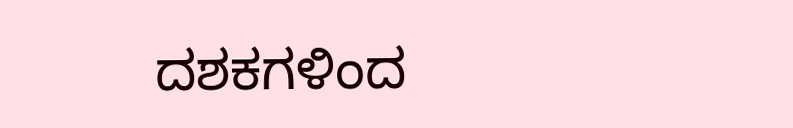ದಶಕಗಳಿಂದ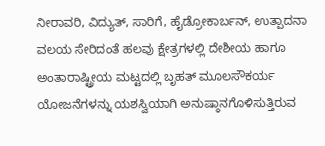ನೀರಾವರಿ, ವಿದ್ಯುತ್, ಸಾರಿಗೆ, ಹೈಡ್ರೋಕಾರ್ಬನ್, ಉತ್ಪಾದನಾ ವಲಯ ಸೇರಿದಂತೆ ಹಲವು ಕ್ಷೇತ್ರಗಳಲ್ಲಿ ದೇಶೀಯ ಹಾಗೂ ಅಂತಾರಾಷ್ಟ್ರೀಯ ಮಟ್ಟದಲ್ಲಿ ಬೃಹತ್ ಮೂಲಸೌಕರ್ಯ ಯೋಜನೆಗಳನ್ನು ಯಶಸ್ವಿಯಾಗಿ ಅನುಷ್ಠಾನಗೊಳಿಸುತ್ತಿರುವ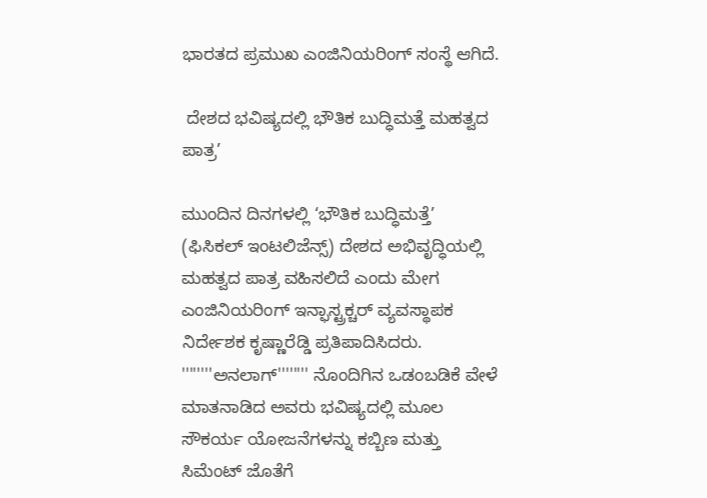ಭಾರತದ ಪ್ರಮುಖ ಎಂಜಿನಿಯರಿಂಗ್ ಸಂಸ್ಥೆ ಆಗಿದೆ.

 ದೇಶದ ಭವಿಷ್ಯದಲ್ಲಿ ಭೌತಿಕ ಬುದ್ಧಿಮತ್ತೆ ಮಹತ್ವದ ಪಾತ್ರ’

ಮುಂದಿನ ದಿನಗಳಲ್ಲಿ ‘ಭೌತಿಕ ಬುದ್ಧಿಮತ್ತೆ’ (ಫಿಸಿಕಲ್‌ ಇಂಟಲಿಜೆನ್ಸ್‌) ದೇಶದ ಅಭಿವೃದ್ಧಿಯಲ್ಲಿ ಮಹತ್ವದ ಪಾತ್ರ ವಹಿಸಲಿದೆ ಎಂದು ಮೇಗ ಎಂಜಿನಿಯರಿಂಗ್‌ ಇನ್ಫಾಸ್ಟ್ರಕ್ಚರ್‌ ವ್ಯವಸ್ಥಾಪಕ ನಿರ್ದೇಶಕ ಕೃಷ್ಣಾರೆಡ್ಡಿ ಪ್ರತಿಪಾದಿಸಿದರು. ''''''''ಅನಲಾಗ್'''''''' ನೊಂದಿಗಿನ ಒಡಂಬಡಿಕೆ ವೇಳೆ ಮಾತನಾಡಿದ ಅವರು ಭವಿಷ್ಯದಲ್ಲಿ ಮೂಲ ಸೌಕರ್ಯ ಯೋಜನೆಗಳನ್ನು ಕಬ್ಬಿಣ ಮತ್ತು ಸಿಮೆಂಟ್ ಜೊತೆಗೆ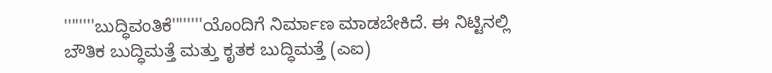''''''''ಬುದ್ಧಿವಂತಿಕೆ''''''''ಯೊಂದಿಗೆ ನಿರ್ಮಾಣ ಮಾಡಬೇಕಿದೆ. ಈ ನಿಟ್ಟಿನಲ್ಲಿ ಬೌತಿಕ ಬುದ್ಧಿಮತ್ತೆ ಮತ್ತು ಕೃತಕ ಬುದ್ಧಿಮತ್ತೆ (ಎಐ)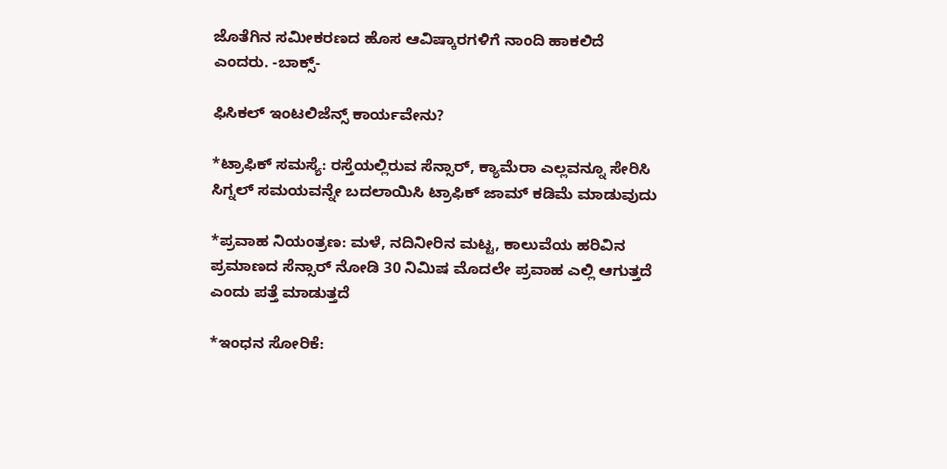ಜೊತೆಗಿನ ಸಮೀಕರಣದ ಹೊಸ ಆವಿಷ್ಕಾರಗಳಿಗೆ ನಾಂದಿ ಹಾಕಲಿದೆ ಎಂದರು. -ಬಾಕ್ಸ್‌-

ಫಿಸಿಕಲ್‌ ಇಂಟಲಿಜೆನ್ಸ್‌ ಕಾರ್ಯವೇನು?

*ಟ್ರಾಫಿಕ್ ಸಮಸ್ಯೆ: ರಸ್ತೆಯಲ್ಲಿರುವ ಸೆನ್ಸಾರ್, ಕ್ಯಾಮೆರಾ ಎಲ್ಲವನ್ನೂ ಸೇರಿಸಿ ಸಿಗ್ನಲ್ ಸಮಯವನ್ನೇ ಬದಲಾಯಿಸಿ ಟ್ರಾಫಿಕ್ ಜಾಮ್ ಕಡಿಮೆ ಮಾಡುವುದು

*ಪ್ರವಾಹ ನಿಯಂತ್ರಣ: ಮಳೆ, ನದಿನೀರಿನ ಮಟ್ಟ, ಕಾಲುವೆಯ ಹರಿವಿನ ಪ್ರಮಾಣದ ಸೆನ್ಸಾರ್ ನೋಡಿ 30 ನಿಮಿಷ ಮೊದಲೇ ಪ್ರವಾಹ ಎಲ್ಲಿ ಆಗುತ್ತದೆ ಎಂದು ಪತ್ತೆ ಮಾಡುತ್ತದೆ

*ಇಂಧನ ಸೋರಿಕೆ: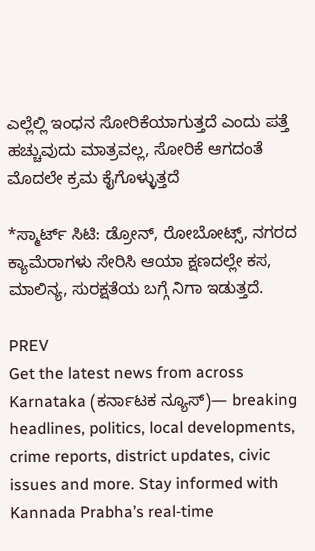ಎಲ್ಲೆಲ್ಲಿ ಇಂಧನ ಸೋರಿಕೆಯಾಗುತ್ತದೆ ಎಂದು ಪತ್ತೆ ಹಚ್ಚುವುದು ಮಾತ್ರವಲ್ಲ, ಸೋರಿಕೆ ಆಗದಂತೆ ಮೊದಲೇ ಕ್ರಮ ಕೈಗೊಳ್ಳುತ್ತದೆ

*ಸ್ಮಾರ್ಟ್ ಸಿಟಿ: ಡ್ರೋನ್, ರೋಬೋಟ್ಸ್, ನಗರದ ಕ್ಯಾಮೆರಾಗಳು ಸೇರಿಸಿ ಆಯಾ ಕ್ಷಣದಲ್ಲೇ ಕಸ, ಮಾಲಿನ್ಯ, ಸುರಕ್ಷತೆಯ ಬಗ್ಗೆ ನಿಗಾ ಇಡುತ್ತದೆ.

PREV
Get the latest news from across Karnataka (ಕರ್ನಾಟಕ ನ್ಯೂಸ್)— breaking headlines, politics, local developments, crime reports, district updates, civic issues and more. Stay informed with Kannada Prabha’s real‑time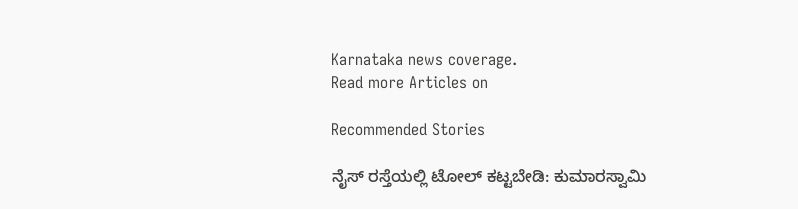Karnataka news coverage.
Read more Articles on

Recommended Stories

ನೈಸ್‌ ರಸ್ತೆಯಲ್ಲಿ ಟೋಲ್‌ ಕಟ್ಟಬೇಡಿ: ಕುಮಾರಸ್ವಾಮಿ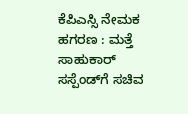ಕೆಪಿಎಸ್ಸಿ ನೇಮಕ ಹಗರಣ : ಮತ್ತೆ ಸಾಹುಕಾರ್‌ ಸಸ್ಪೆಂಡ್‌ಗೆ ಸಚಿವ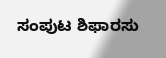ಸಂಪುಟ ಶಿಫಾರಸು